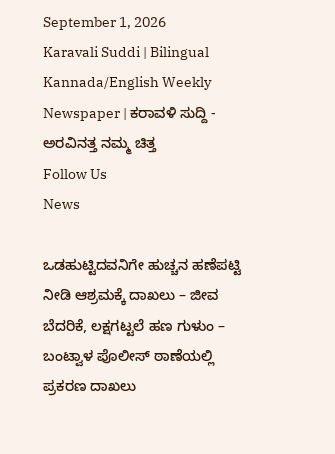September 1, 2026
Karavali Suddi | Bilingual Kannada/English Weekly Newspaper | ಕರಾವಳಿ ಸುದ್ದಿ - ಅರವಿನತ್ತ ನಮ್ಮ ಚಿತ್ತ
Follow Us
News

ಒಡಹುಟ್ಟಿದವನಿಗೇ ಹುಚ್ಚನ ಹಣೆಪಟ್ಟಿ ನೀಡಿ ಆಶ್ರಮಕ್ಕೆ ದಾಖಲು – ಜೀವ ಬೆದರಿಕೆ, ಲಕ್ಷಗಟ್ಟಲೆ ಹಣ ಗುಳುಂ – ಬಂಟ್ವಾಳ ಪೊಲೀಸ್ ಠಾಣೆಯಲ್ಲಿ ಪ್ರಕರಣ ದಾಖಲು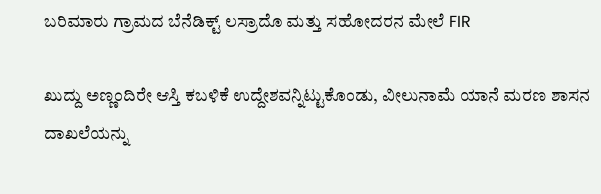ಬರಿಮಾರು ಗ್ರಾಮದ ಬೆನೆಡಿಕ್ಟ್ ಲಸ್ರಾದೊ ಮತ್ತು ಸಹೋದರನ ಮೇಲೆ FIR

ಖುದ್ದು ಅಣ್ಣಂದಿರೇ ಆಸ್ತಿ ಕಬಳಿಕೆ ಉದ್ದೇಶವನ್ನಿಟ್ಟುಕೊಂಡು, ವೀಲುನಾಮೆ ಯಾನೆ ಮರಣ ಶಾಸನ ದಾಖಲೆಯನ್ನು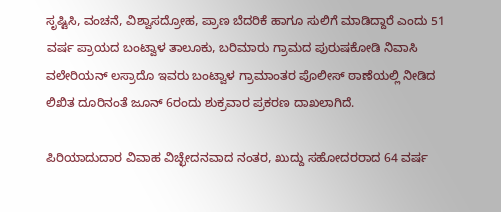ಸೃಷ್ಟಿಸಿ, ವಂಚನೆ, ವಿಶ್ವಾಸದ್ರೋಹ, ಪ್ರಾಣ ಬೆದರಿಕೆ ಹಾಗೂ ಸುಲಿಗೆ ಮಾಡಿದ್ದಾರೆ ಎಂದು 51 ವರ್ಷ ಪ್ರಾಯದ ಬಂಟ್ವಾಳ ತಾಲೂಕು, ಬರಿಮಾರು ಗ್ರಾಮದ ಪುರುಷಕೋಡಿ ನಿವಾಸಿ ವಲೇರಿಯನ್ ಲಸ್ರಾದೊ ಇವರು ಬಂಟ್ವಾಳ ಗ್ರಾಮಾಂತರ ಪೊಲೀಸ್ ಠಾಣೆಯಲ್ಲಿ ನೀಡಿದ ಲಿಖಿತ ದೂರಿನಂತೆ ಜೂನ್ 6ರಂದು ಶುಕ್ರವಾರ ಪ್ರಕರಣ ದಾಖಲಾಗಿದೆ.

ಪಿರಿಯಾದುದಾರ ವಿವಾಹ ವಿಚ್ಛೇದನವಾದ ನಂತರ, ಖುದ್ದು ಸಹೋದರರಾದ 64 ವರ್ಷ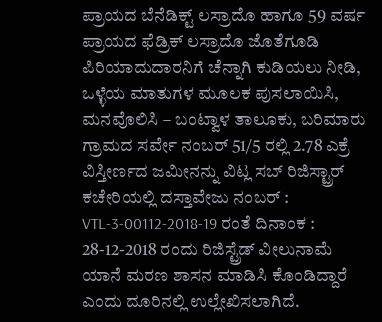ಪ್ರಾಯದ ಬೆನೆಡಿಕ್ಟ್ ಲಸ್ರಾದೊ ಹಾಗೂ 59 ವರ್ಷ ಪ್ರಾಯದ ಫೆಡ್ರಿಕ್ ಲಸ್ರಾದೊ ಜೊತೆಗೂಡಿ ಪಿರಿಯಾದುದಾರನಿಗೆ ಚೆನ್ನಾಗಿ ಕುಡಿಯಲು ನೀಡಿ, ಒಳ್ಳೆಯ ಮಾತುಗಳ ಮೂಲಕ ಪುಸಲಾಯಿಸಿ, ಮನವೊಲಿಸಿ – ಬಂಟ್ವಾಳ ತಾಲೂಕು, ಬರಿಮಾರು ಗ್ರಾಮದ ಸರ್ವೇ ನಂಬರ್ 51/5 ರಲ್ಲಿ 2.78 ಎಕ್ರೆ ವಿಸ್ತೀರ್ಣದ ಜಮೀನನ್ನು ವಿಟ್ಲ ಸಬ್ ರಿಜಿಸ್ಟ್ರಾರ್ ಕಚೇರಿಯಲ್ಲಿ ದಸ್ತಾವೇಜು ನಂಬರ್ : VTL-3-00112-2018-19 ರಂತೆ ದಿನಾಂಕ : 28-12-2018 ರಂದು ರಿಜಿಸ್ಟ್ರೆಡ್ ವೀಲುನಾಮೆ ಯಾನೆ ಮರಣ ಶಾಸನ ಮಾಡಿಸಿ ಕೊಂಡಿದ್ದಾರೆ ಎಂದು ದೂರಿನಲ್ಲಿ ಉಲ್ಲೇಖಿಸಲಾಗಿದೆ.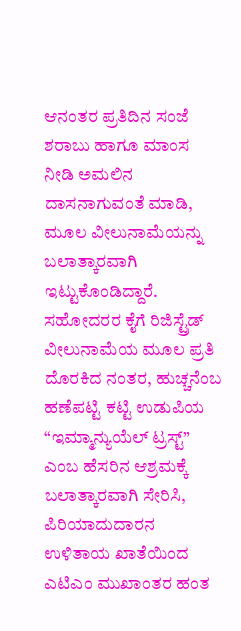ಆನಂತರ ಪ್ರತಿದಿನ ಸಂಜೆ ಶರಾಬು ಹಾಗೂ ಮಾಂಸ ನೀಡಿ ಅಮಲಿನ ದಾಸನಾಗುವಂತೆ ಮಾಡಿ, ಮೂಲ ವೀಲುನಾಮೆಯನ್ನು ಬಲಾತ್ಕಾರವಾಗಿ ಇಟ್ಟುಕೊಂಡಿದ್ದಾರೆ. ಸಹೋದರರ ಕೈಗೆ ರಿಜಿಸ್ಟ್ರೆಡ್ ವೀಲುನಾಮೆಯ ಮೂಲ ಪ್ರತಿ ದೊರಕಿದ ನಂತರ, ಹುಚ್ಚನೆಂಬ ಹಣೆಪಟ್ಟಿ ಕಟ್ಟಿ ಉಡುಪಿಯ “ಇಮ್ಮಾನ್ಯುಯೆಲ್ ಟ್ರಸ್ಟ್” ಎಂಬ ಹೆಸರಿನ ಆಶ್ರಮಕ್ಕೆ ಬಲಾತ್ಕಾರವಾಗಿ ಸೇರಿಸಿ, ಪಿರಿಯಾದುದಾರನ ಉಳಿತಾಯ ಖಾತೆಯಿಂದ ಎಟಿಎಂ ಮುಖಾಂತರ ಹಂತ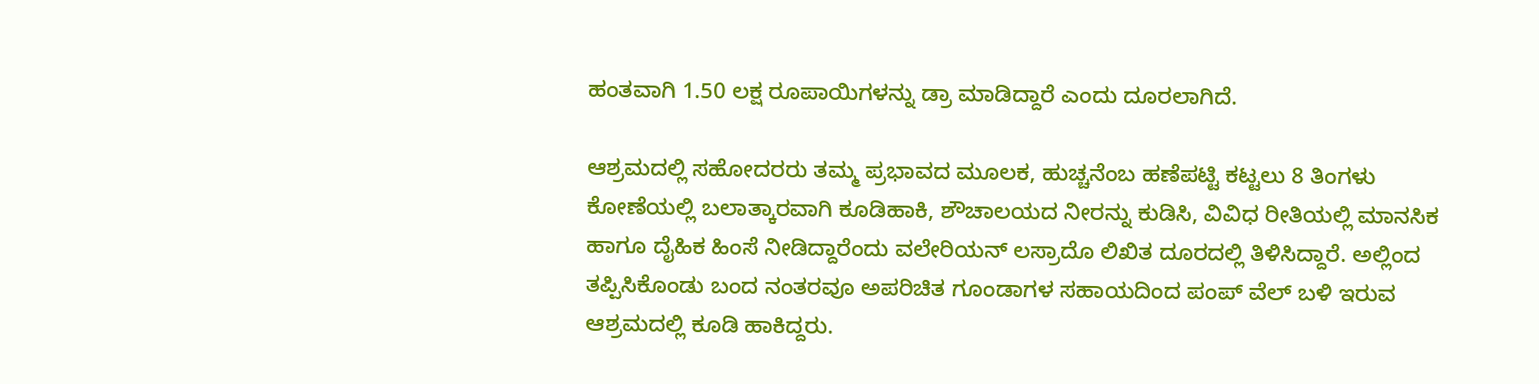ಹಂತವಾಗಿ 1.50 ಲಕ್ಷ ರೂಪಾಯಿಗಳನ್ನು ಡ್ರಾ ಮಾಡಿದ್ದಾರೆ ಎಂದು ದೂರಲಾಗಿದೆ.

ಆಶ್ರಮದಲ್ಲಿ ಸಹೋದರರು ತಮ್ಮ ಪ್ರಭಾವದ ಮೂಲಕ, ಹುಚ್ಚನೆಂಬ ಹಣೆಪಟ್ಟಿ ಕಟ್ಟಲು 8 ತಿಂಗಳು ಕೋಣೆಯಲ್ಲಿ ಬಲಾತ್ಕಾರವಾಗಿ ಕೂಡಿಹಾಕಿ, ಶೌಚಾಲಯದ ನೀರನ್ನು ಕುಡಿಸಿ, ವಿವಿಧ ರೀತಿಯಲ್ಲಿ ಮಾನಸಿಕ ಹಾಗೂ ದೈಹಿಕ ಹಿಂಸೆ ನೀಡಿದ್ದಾರೆಂದು ವಲೇರಿಯನ್ ಲಸ್ರಾದೊ ಲಿಖಿತ ದೂರದಲ್ಲಿ ತಿಳಿಸಿದ್ದಾರೆ. ಅಲ್ಲಿಂದ ತಪ್ಪಿಸಿಕೊಂಡು ಬಂದ ನಂತರವೂ ಅಪರಿಚಿತ ಗೂಂಡಾಗಳ ಸಹಾಯದಿಂದ ಪಂಪ್ ವೆಲ್ ಬಳಿ ಇರುವ ಆಶ್ರಮದಲ್ಲಿ ಕೂಡಿ ಹಾಕಿದ್ದರು.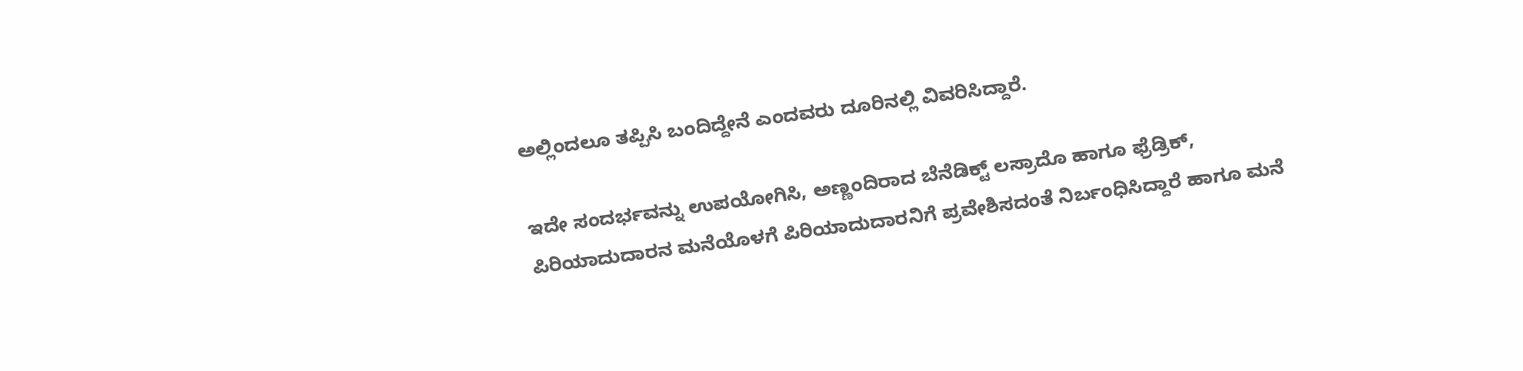ಅಲ್ಲಿಂದಲೂ ತಪ್ಪಿಸಿ ಬಂದಿದ್ದೇನೆ ಎಂದವರು ದೂರಿನಲ್ಲಿ ವಿವರಿಸಿದ್ದಾರೆ.

ಇದೇ ಸಂದರ್ಭವನ್ನು ಉಪಯೋಗಿಸಿ, ಅಣ್ಣಂದಿರಾದ ಬೆನೆಡಿಕ್ಟ್ ಲಸ್ರಾದೊ ಹಾಗೂ ಫ್ರೆಡ್ರಿಕ್, ಪಿರಿಯಾದುದಾರನ ಮನೆಯೊಳಗೆ ಪಿರಿಯಾದುದಾರನಿಗೆ ಪ್ರವೇಶಿಸದಂತೆ ನಿರ್ಬಂಧಿಸಿದ್ದಾರೆ ಹಾಗೂ ಮನೆ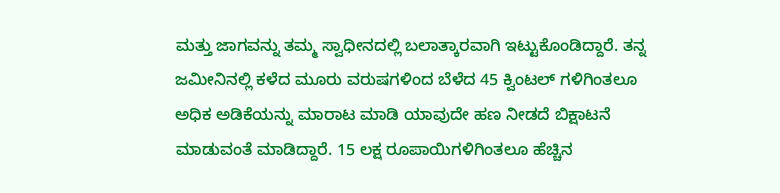ಮತ್ತು ಜಾಗವನ್ನು ತಮ್ಮ ಸ್ವಾಧೀನದಲ್ಲಿ ಬಲಾತ್ಕಾರವಾಗಿ ಇಟ್ಟುಕೊಂಡಿದ್ದಾರೆ. ತನ್ನ ಜಮೀನಿನಲ್ಲಿ ಕಳೆದ ಮೂರು ವರುಷಗಳಿಂದ ಬೆಳೆದ 45 ಕ್ವಿಂಟಲ್ ಗಳಿಗಿಂತಲೂ ಅಧಿಕ ಅಡಿಕೆಯನ್ನು ಮಾರಾಟ ಮಾಡಿ ಯಾವುದೇ ಹಣ ನೀಡದೆ ಬಿಕ್ಷಾಟನೆ ಮಾಡುವಂತೆ ಮಾಡಿದ್ದಾರೆ. 15 ಲಕ್ಷ ರೂಪಾಯಿಗಳಿಗಿಂತಲೂ ಹೆಚ್ಚಿನ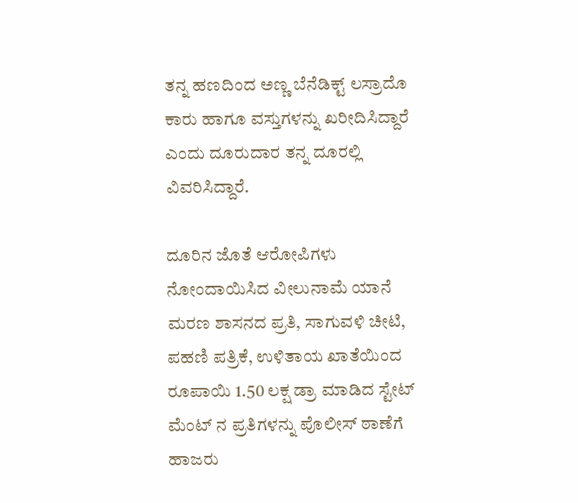ತನ್ನ ಹಣದಿಂದ ಅಣ್ಣ ಬೆನೆಡಿಕ್ಟ್ ಲಸ್ರಾದೊ ಕಾರು ಹಾಗೂ ವಸ್ತುಗಳನ್ನು ಖರೀದಿಸಿದ್ದಾರೆ ಎಂದು ದೂರುದಾರ ತನ್ನ ದೂರಲ್ಲಿ ವಿವರಿಸಿದ್ದಾರೆ.

ದೂರಿನ ಜೊತೆ ಆರೋಪಿಗಳು ನೋಂದಾಯಿಸಿದ ವೀಲುನಾಮೆ ಯಾನೆ ಮರಣ ಶಾಸನದ ಪ್ರತಿ, ಸಾಗುವಳಿ ಚೀಟಿ, ಪಹಣಿ ಪತ್ರಿಕೆ, ಉಳಿತಾಯ ಖಾತೆಯಿಂದ ರೂಪಾಯಿ 1.50 ಲಕ್ಷ ಡ್ರಾ ಮಾಡಿದ ಸ್ಟೇಟ್ ಮೆಂಟ್ ನ ಪ್ರತಿಗಳನ್ನು ಪೊಲೀಸ್ ಠಾಣೆಗೆ ಹಾಜರು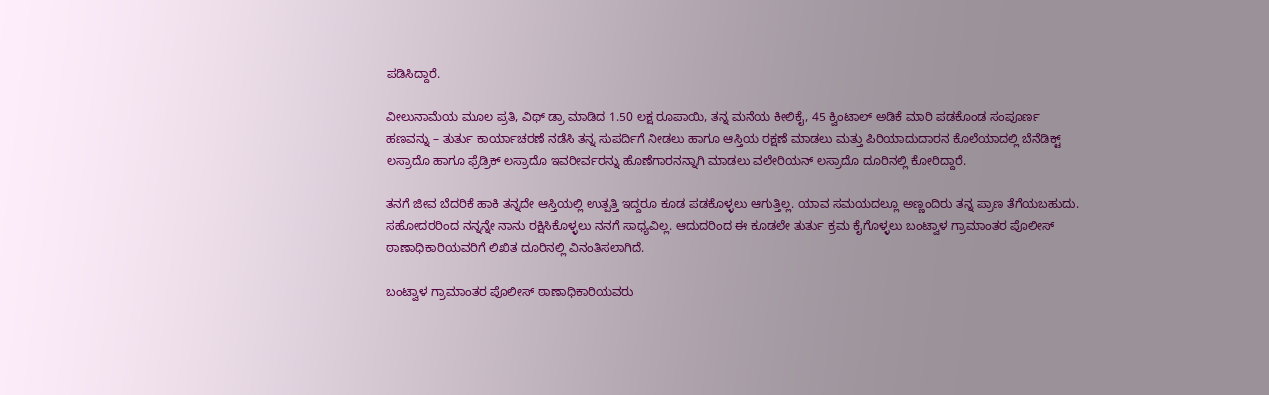ಪಡಿಸಿದ್ದಾರೆ.

ವೀಲುನಾಮೆಯ ಮೂಲ ಪ್ರತಿ, ವಿಥ್ ಡ್ರಾ ಮಾಡಿದ 1.50 ಲಕ್ಷ ರೂಪಾಯಿ, ತನ್ನ ಮನೆಯ ಕೀಲಿಕೈ, 45 ಕ್ವಿಂಟಾಲ್ ಅಡಿಕೆ ಮಾರಿ ಪಡಕೊಂಡ ಸಂಪೂರ್ಣ ಹಣವನ್ನು – ತುರ್ತು ಕಾರ್ಯಾಚರಣೆ ನಡೆಸಿ ತನ್ನ ಸುಪರ್ದಿಗೆ ನೀಡಲು ಹಾಗೂ ಆಸ್ತಿಯ ರಕ್ಷಣೆ ಮಾಡಲು ಮತ್ತು ಪಿರಿಯಾದುದಾರನ ಕೊಲೆಯಾದಲ್ಲಿ ಬೆನೆಡಿಕ್ಟ್ ಲಸ್ರಾದೊ ಹಾಗೂ ಫ್ರೆಡ್ರಿಕ್ ಲಸ್ರಾದೊ ಇವರೀರ್ವರನ್ನು ಹೊಣೆಗಾರನನ್ನಾಗಿ ಮಾಡಲು ವಲೇರಿಯನ್ ಲಸ್ರಾದೊ ದೂರಿನಲ್ಲಿ ಕೋರಿದ್ದಾರೆ.

ತನಗೆ ಜೀವ ಬೆದರಿಕೆ ಹಾಕಿ ತನ್ನದೇ ಆಸ್ತಿಯಲ್ಲಿ ಉತ್ಪತ್ತಿ ಇದ್ದರೂ ಕೂಡ ಪಡಕೊಳ್ಳಲು ಆಗುತ್ತಿಲ್ಲ. ಯಾವ ಸಮಯದಲ್ಲೂ ಅಣ್ಣಂದಿರು ತನ್ನ ಪ್ರಾಣ ತೆಗೆಯಬಹುದು. ಸಹೋದರರಿಂದ ನನ್ನನ್ನೇ ನಾನು ರಕ್ಷಿಸಿಕೊಳ್ಳಲು ನನಗೆ ಸಾಧ್ಯವಿಲ್ಲ. ಆದುದರಿಂದ ಈ ಕೂಡಲೇ ತುರ್ತು ಕ್ರಮ ಕೈಗೊಳ್ಳಲು ಬಂಟ್ವಾಳ ಗ್ರಾಮಾಂತರ ಪೊಲೀಸ್ ಠಾಣಾಧಿಕಾರಿಯವರಿಗೆ ಲಿಖಿತ ದೂರಿನಲ್ಲಿ ವಿನಂತಿಸಲಾಗಿದೆ.

ಬಂಟ್ವಾಳ ಗ್ರಾಮಾಂತರ ಪೊಲೀಸ್ ಠಾಣಾಧಿಕಾರಿಯವರು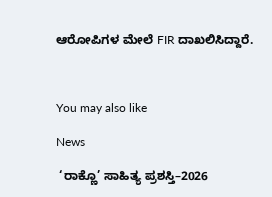ಆರೋಪಿಗಳ ಮೇಲೆ FIR ದಾಖಲಿಸಿದ್ದಾರೆ.



You may also like

News

 ‘ರಾಕ್ಣೊ’ ಸಾಹಿತ್ಯ ಪ್ರಶಸ್ತಿ–2026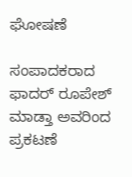ಘೋಷಣೆ

ಸಂಪಾದಕರಾದ ಫಾದರ್ ರೂಪೇಶ್ ಮಾಡ್ತಾ ಅವರಿಂದ ಪ್ರಕಟಣೆ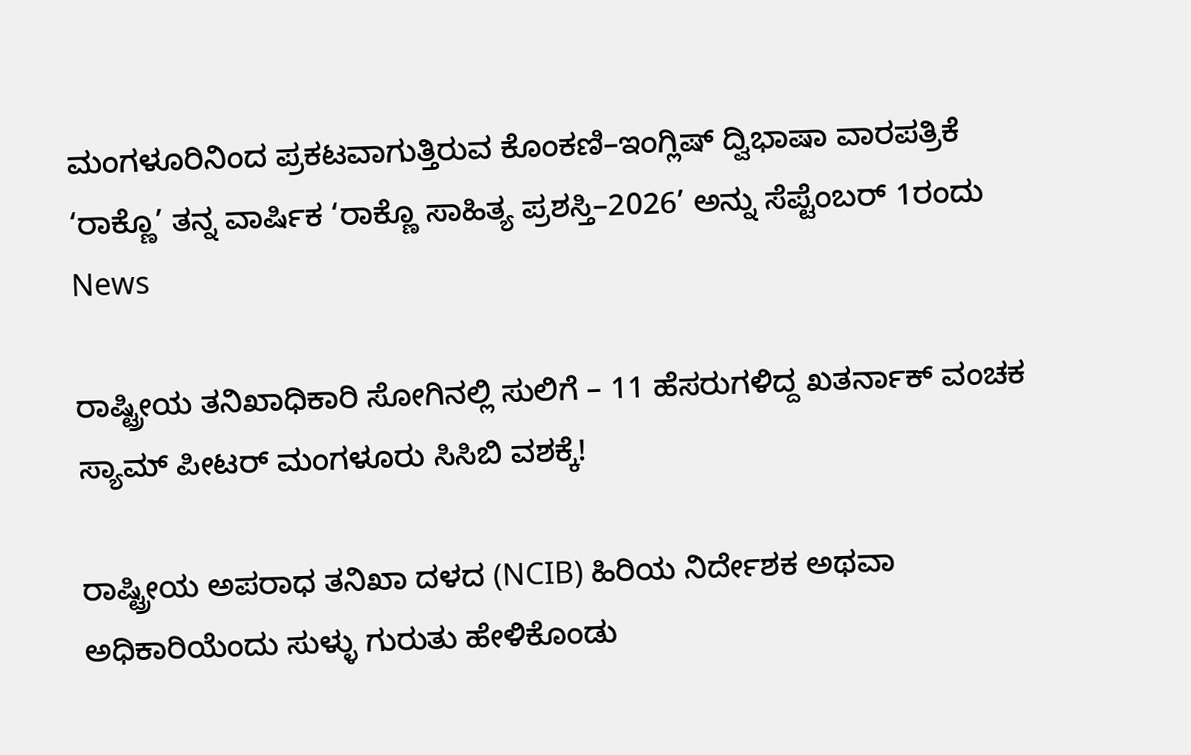ಮಂಗಳೂರಿನಿಂದ ಪ್ರಕಟವಾಗುತ್ತಿರುವ ಕೊಂಕಣಿ–ಇಂಗ್ಲಿಷ್ ದ್ವಿಭಾಷಾ ವಾರಪತ್ರಿಕೆ ‘ರಾಕ್ಣೊ’ ತನ್ನ ವಾರ್ಷಿಕ ‘ರಾಕ್ಣೊ ಸಾಹಿತ್ಯ ಪ್ರಶಸ್ತಿ–2026’ ಅನ್ನು ಸೆಪ್ಟೆಂಬರ್ 1ರಂದು
News

ರಾಷ್ಟ್ರೀಯ ತನಿಖಾಧಿಕಾರಿ ಸೋಗಿನಲ್ಲಿ ಸುಲಿಗೆ – 11 ಹೆಸರುಗಳಿದ್ದ ಖತರ್ನಾಕ್ ವಂಚಕ ಸ್ಯಾಮ್ ಪೀಟರ್ ಮಂಗಳೂರು ಸಿಸಿಬಿ ವಶಕ್ಕೆ!

ರಾಷ್ಟ್ರೀಯ ಅಪರಾಧ ತನಿಖಾ ದಳದ (NCIB) ಹಿರಿಯ ನಿರ್ದೇಶಕ ಅಥವಾ ಅಧಿಕಾರಿಯೆಂದು ಸುಳ್ಳು ಗುರುತು ಹೇಳಿಕೊಂಡು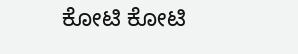ಕೋಟಿ ಕೋಟಿ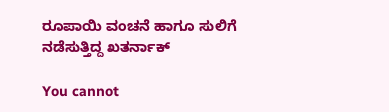ರೂಪಾಯಿ ವಂಚನೆ ಹಾಗೂ ಸುಲಿಗೆ ನಡೆಸುತ್ತಿದ್ದ ಖತರ್ನಾಕ್

You cannot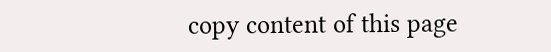copy content of this page